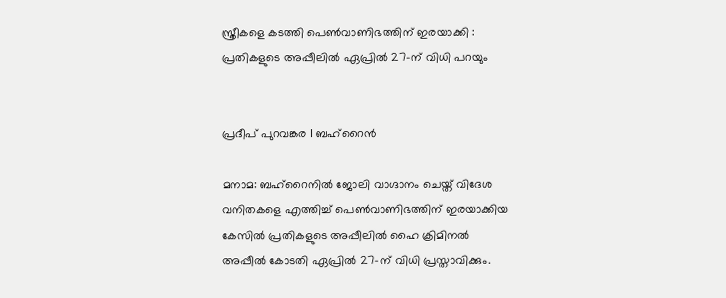സ്ത്രീകളെ കടത്തി പെൺവാണിഭത്തിന് ഇരയാക്കി : പ്രതികളുടെ അപ്പീലിൽ ഏപ്രിൽ 27-ന് വിധി പറയും


പ്രദീപ് പുറവങ്കര I ബഹ്റൈൻ

മനാമ: ബഹ്‌റൈനിൽ ജോലി വാഗ്ദാനം ചെയ്ത് വിദേശ വനിതകളെ എത്തിച്ച് പെൺവാണിഭത്തിന് ഇരയാക്കിയ കേസിൽ പ്രതികളുടെ അപ്പീലിൽ ഹൈ ക്രിമിനൽ അപ്പീൽ കോടതി ഏപ്രിൽ 27-ന് വിധി പ്രസ്താവിക്കും.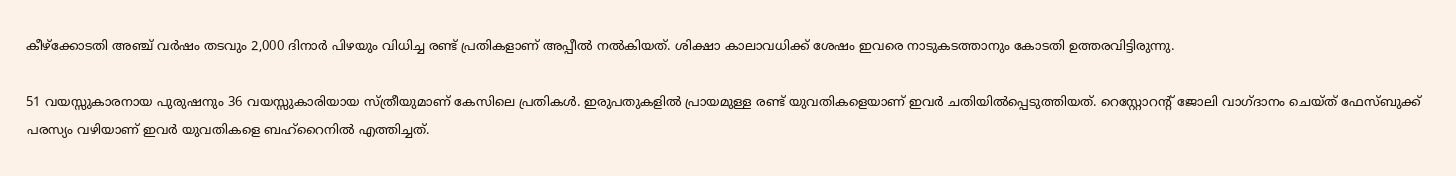കീഴ്ക്കോടതി അഞ്ച് വർഷം തടവും 2,000 ദിനാർ പിഴയും വിധിച്ച രണ്ട് പ്രതികളാണ് അപ്പീൽ നൽകിയത്. ശിക്ഷാ കാലാവധിക്ക് ശേഷം ഇവരെ നാടുകടത്താനും കോടതി ഉത്തരവിട്ടിരുന്നു.

51 വയസ്സുകാരനായ പുരുഷനും 36 വയസ്സുകാരിയായ സ്ത്രീയുമാണ് കേസിലെ പ്രതികൾ. ഇരുപതുകളിൽ പ്രായമുള്ള രണ്ട് യുവതികളെയാണ് ഇവർ ചതിയിൽപ്പെടുത്തിയത്. റെസ്റ്റോറൻ്റ് ജോലി വാഗ്ദാനം ചെയ്ത് ഫേസ്ബുക്ക് പരസ്യം വഴിയാണ് ഇവർ യുവതികളെ ബഹ്‌റൈനിൽ എത്തിച്ചത്.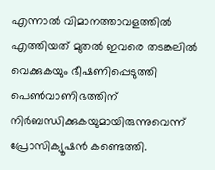എന്നാൽ വിമാനത്താവളത്തിൽ എത്തിയത് മുതൽ ഇവരെ തടങ്കലിൽ വെക്കുകയും ഭീഷണിപ്പെടുത്തി പെൺവാണിഭത്തിന് നിർബന്ധിക്കുകയുമായിരുന്നുവെന്ന് പ്രോസിക്യൂഷൻ കണ്ടെത്തി.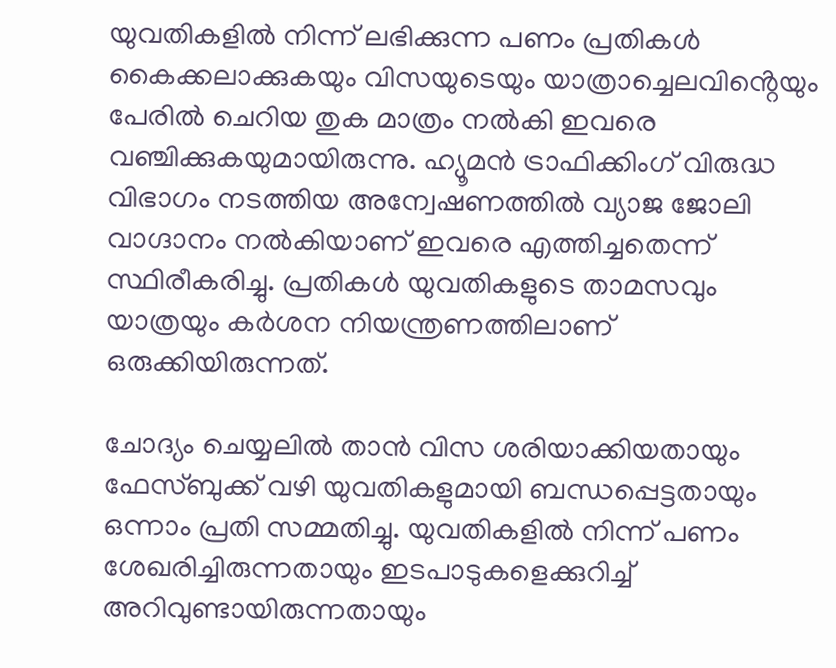യുവതികളിൽ നിന്ന് ലഭിക്കുന്ന പണം പ്രതികൾ കൈക്കലാക്കുകയും വിസയുടെയും യാത്രാച്ചെലവിൻ്റെയും പേരിൽ ചെറിയ തുക മാത്രം നൽകി ഇവരെ വഞ്ചിക്കുകയുമായിരുന്നു. ഹ്യൂമൻ ട്രാഫിക്കിംഗ് വിരുദ്ധ വിഭാഗം നടത്തിയ അന്വേഷണത്തിൽ വ്യാജ ജോലി വാഗ്ദാനം നൽകിയാണ് ഇവരെ എത്തിച്ചതെന്ന് സ്ഥിരീകരിച്ചു. പ്രതികൾ യുവതികളുടെ താമസവും യാത്രയും കർശന നിയന്ത്രണത്തിലാണ് ഒരുക്കിയിരുന്നത്.

ചോദ്യം ചെയ്യലിൽ താൻ വിസ ശരിയാക്കിയതായും ഫേസ്ബുക്ക് വഴി യുവതികളുമായി ബന്ധപ്പെട്ടതായും ഒന്നാം പ്രതി സമ്മതിച്ചു. യുവതികളിൽ നിന്ന് പണം ശേഖരിച്ചിരുന്നതായും ഇടപാടുകളെക്കുറിച്ച് അറിവുണ്ടായിരുന്നതായും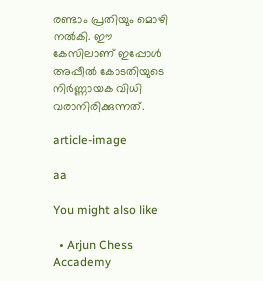രണ്ടാം പ്രതിയും മൊഴി നൽകി. ഈ കേസിലാണ് ഇപ്പോൾ അപ്പീൽ കോടതിയുടെ നിർണ്ണായക വിധി വരാനിരിക്കുന്നത്.

article-image

aa

You might also like

  • Arjun Chess Accademy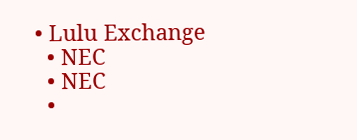• Lulu Exchange
  • NEC
  • NEC
  •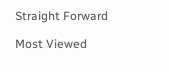Straight Forward

Most Viewed